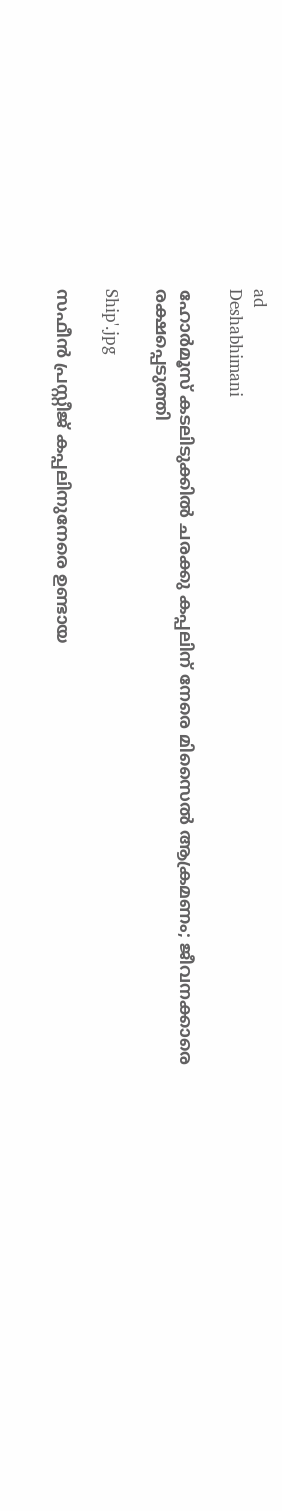ad
Deshabhimani

ഹോർമൂസ് കടലിടുക്കിൽ ചരക്കു കപ്പലിന് നേരെ മിസൈൽ ആക്രമണം; ജീവനക്കാരെ രക്ഷപ്പെടുത്തി

Ship'.jpg

സഫീൻ പ്രസ്റ്റീജ് കപ്പലിനുനേരെ ഉണ്ടായ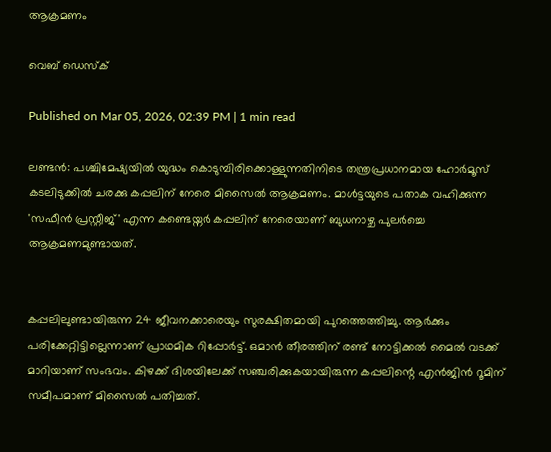ആക്രമണം

വെബ് ഡെസ്ക്

Published on Mar 05, 2026, 02:39 PM | 1 min read

ലണ്ടൻ: പശ്ചിമേഷ്യയിൽ യുദ്ധം കൊടുമ്പിരിക്കൊള്ളുന്നതിനിടെ തന്ത്രപ്രധാനമായ ഹോർമൂസ് കടലിടുക്കിൽ ചരക്കു കപ്പലിന് നേരെ മിസൈൽ ആക്രമണം. മാൾട്ടയുടെ പതാക വഹിക്കുന്ന 'സഫീൻ പ്രസ്റ്റീജ്' എന്ന കണ്ടെയ്നർ കപ്പലിന് നേരെയാണ് ബുധനാഴ്ച പുലർച്ചെ ആക്രമണമുണ്ടായത്.


കപ്പലിലുണ്ടായിരുന്ന 24 ജീവനക്കാരെയും സുരക്ഷിതമായി പുറത്തെത്തിച്ചു. ആർക്കും പരിക്കേറ്റിട്ടില്ലെന്നാണ് പ്രാഥമിക റിപ്പോർട്ട്. ഒമാൻ തീരത്തിന് രണ്ട് നോട്ടിക്കൽ മൈൽ വടക്ക് മാറിയാണ് സംഭവം. കിഴക്ക് ദിശയിലേക്ക് സഞ്ചരിക്കുകയായിരുന്ന കപ്പലിന്റെ എൻജിൻ റൂമിന് സമീപമാണ് മിസൈൽ പതിച്ചത്.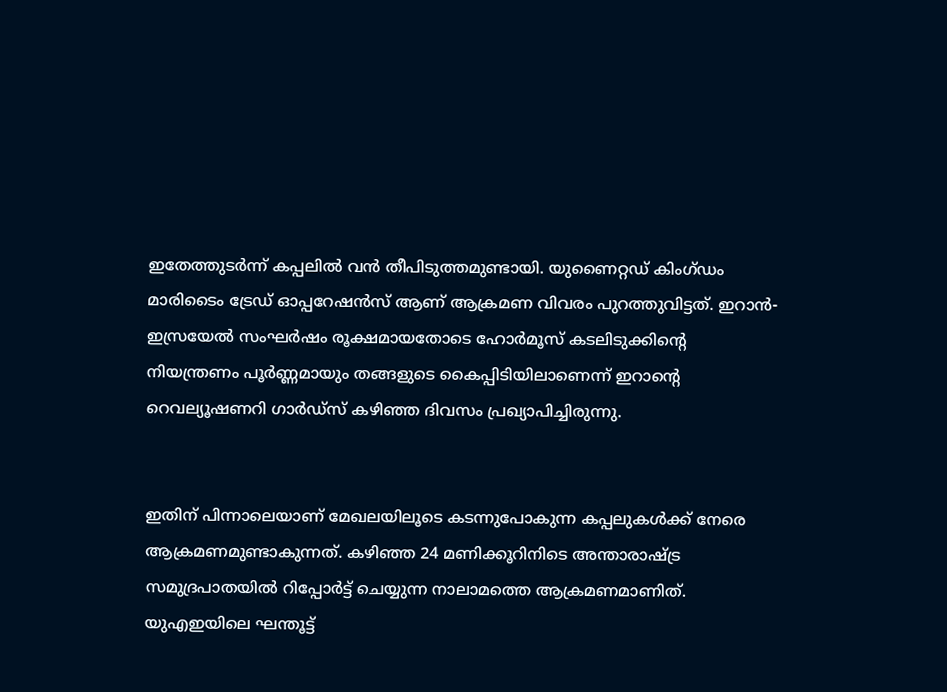ഇതേത്തുടർന്ന് കപ്പലിൽ വൻ തീപിടുത്തമുണ്ടായി. യുണൈറ്റഡ് കിംഗ്ഡം മാരിടൈം ട്രേഡ് ഓപ്പറേഷൻസ് ആണ് ആക്രമണ വിവരം പുറത്തുവിട്ടത്. ഇറാൻ-ഇസ്രയേൽ സംഘർഷം രൂക്ഷമായതോടെ ഹോർമൂസ് കടലിടുക്കിന്റെ നിയന്ത്രണം പൂർണ്ണമായും തങ്ങളുടെ കൈപ്പിടിയിലാണെന്ന് ഇറാന്റെ റെവല്യൂഷണറി ഗാർഡ്സ് കഴിഞ്ഞ ദിവസം പ്രഖ്യാപിച്ചിരുന്നു.


ഇതിന് പിന്നാലെയാണ് മേഖലയിലൂടെ കടന്നുപോകുന്ന കപ്പലുകൾക്ക് നേരെ ആക്രമണമുണ്ടാകുന്നത്. കഴിഞ്ഞ 24 മണിക്കൂറിനിടെ അന്താരാഷ്ട്ര സമുദ്രപാതയിൽ റിപ്പോർട്ട് ചെയ്യുന്ന നാലാമത്തെ ആക്രമണമാണിത്. യുഎഇയിലെ ഘന്തൂട്ട്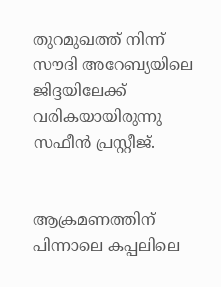തുറമുഖത്ത് നിന്ന് സൗദി അറേബ്യയിലെ ജിദ്ദയിലേക്ക് വരികയായിരുന്നു സഫീൻ പ്രസ്റ്റീജ്.


ആക്രമണത്തിന് പിന്നാലെ കപ്പലിലെ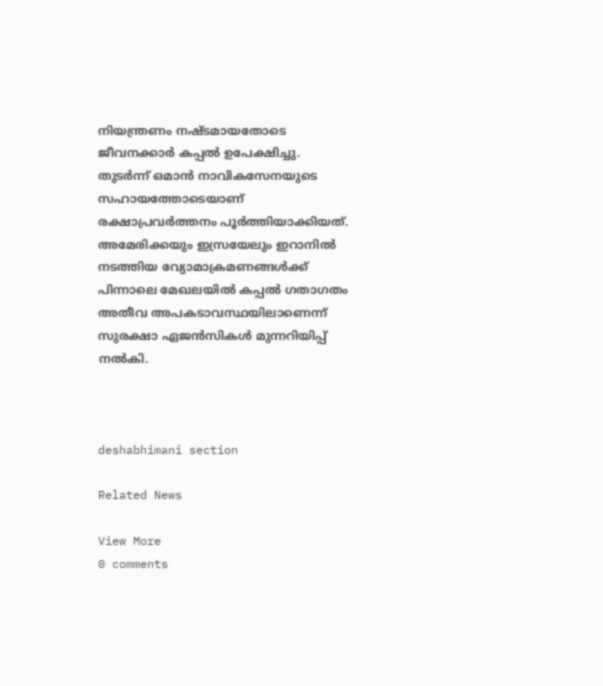നിയന്ത്രണം നഷ്ടമായതോടെ ജീവനക്കാർ കപ്പൽ ഉപേക്ഷിച്ചു. തുടർന്ന് ഒമാൻ നാവികസേനയുടെ സഹായത്തോടെയാണ് രക്ഷാപ്രവർത്തനം പൂർത്തിയാക്കിയത്. അമേരിക്കയും ഇസ്രയേലും ഇറാനിൽ നടത്തിയ വ്യോമാക്രമണങ്ങൾക്ക് പിന്നാലെ മേഖലയിൽ കപ്പൽ ഗതാഗതം അതീവ അപകടാവസ്ഥയിലാണെന്ന് സുരക്ഷാ ഏജൻസികൾ മുന്നറിയിപ്പ് നൽകി.



deshabhimani section

Related News

View More
0 comments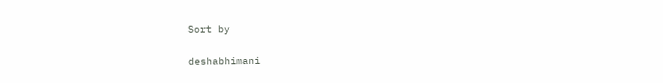Sort by

deshabhimani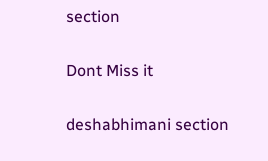section

Dont Miss it

deshabhimani section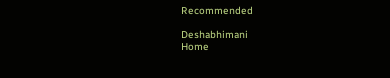Recommended

Deshabhimani
Home